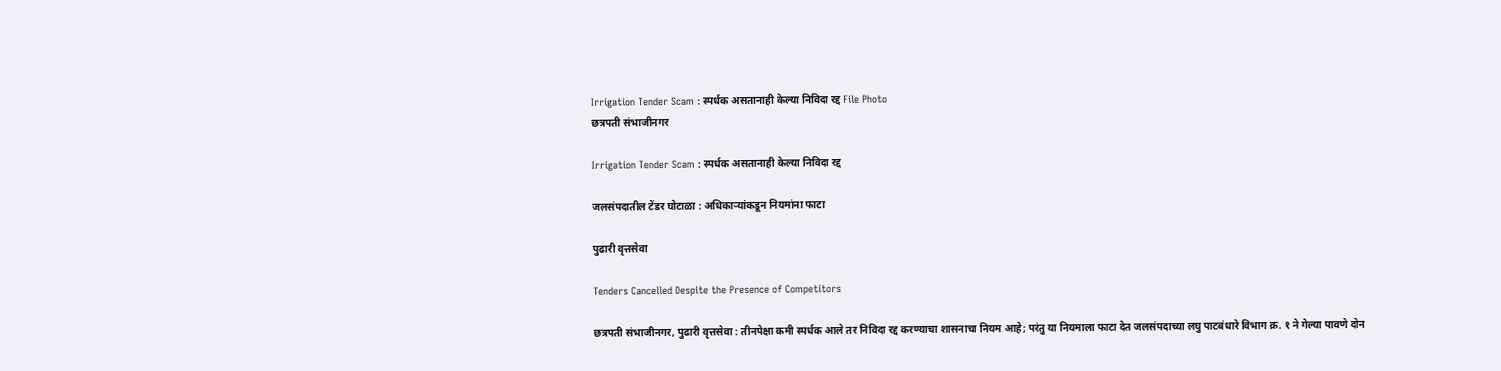Irrigation Tender Scam : स्पर्धक असतानाही केल्या निविदा रद्द File Photo
छत्रपती संभाजीनगर

Irrigation Tender Scam : स्पर्धक असतानाही केल्या निविदा रद्द

जलसंपदातील टेंडर घोटाळा : अधिकाऱ्यांकडून नियमांना फाटा

पुढारी वृत्तसेवा

Tenders Cancelled Despite the Presence of Competitors

छत्रपती संभाजीनगर, पुढारी वृत्तसेवा : तीनपेक्षा कमी स्पर्धक आले तर निविदा रद्द करण्याचा शासनाचा नियम आहे; परंतु या नियमाला फाटा देत जलसंपदाच्या लघु पाटबंधारे विभाग क्र. १ ने गेल्या पावणे दोन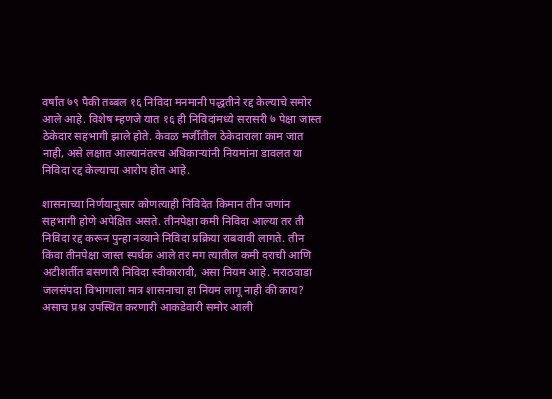वर्षांत ७९ पैकी तब्बल १६ निविदा मनमानी पद्धतीने रद्द केल्याचे समोर आले आहे. विशेष म्हणजे यात १६ ही निविदांमध्ये सरासरी ७ पेक्षा जास्त ठेकेदार सहभागी झाले होते. केवळ मर्जीतील ठेकेदाराला काम जात नाही, असे लक्षात आल्यानंतरच अधिकाऱ्यांनी नियमांना डावलत या निविदा रद्द केल्याचा आरोप होत आहे.

शासनाच्या निर्णयानुसार कोणत्याही निविदेत किमान तीन जणांन सहभागी होणे अपेक्षित असते. तीनपेक्षा कमी निविदा आल्या तर ती निविदा रद्द करून पुन्हा नव्याने निविदा प्रक्रिया राबवावी लागते. तीन किंवा तीनपेक्षा जास्त स्पर्धक आले तर मग त्यातील कमी दराची आणि अटीशर्तीत बसणारी निविदा स्वीकारावी, असा नियम आहे. मराठवाडा जलसंपदा विभागाला मात्र शासनाचा हा नियम लागू नाही की काय? असाच प्रश्न उपस्थित करणारी आकडेवारी समोर आली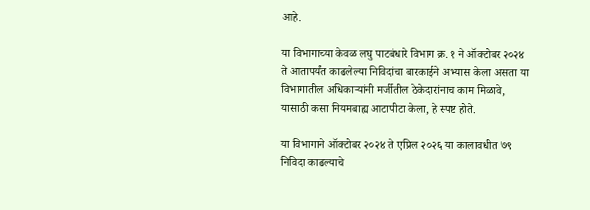आहे.

या विभागाच्या केवळ लघु पाटबंधारे विभाग क्र. १ ने ऑक्टोबर २०२४ ते आतापर्यंत काढलेल्या निविदांचा बारकाईने अभ्यास केला असता या विभागातील अधिकाऱ्यांनी मर्जीतील ठेकेदारांनाच काम मिळावे, यासाठी कसा नियमबाह्य आटापीटा केला, हे स्पष्ट होते.

या विभागाने ऑक्टोबर २०२४ ते एप्रिल २०२६ या कालावधीत ७९ निविदा काढल्याचे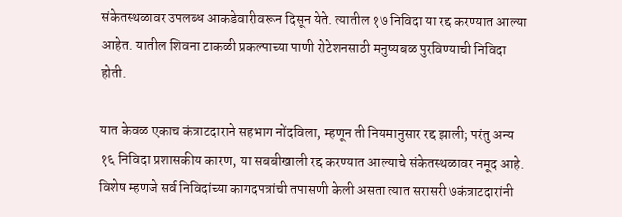संकेतस्थळावर उपलब्ध आकडेवारीवरून दिसून येते. त्यातील १७ निविदा या रद्द करण्यात आल्या आहेत. यातील शिवना टाकळी प्रकल्पाच्या पाणी रोटेशनसाठी मनुष्यबळ पुरविण्याची निविदा होती.

यात केवळ एकाच कंत्राटदाराने सहभाग नोंदविला, म्हणून ती नियमानुसार रद्द झाली; परंतु अन्य १६ निविदा प्रशासकीय कारण, या सबबीखाली रद्द करण्यात आल्याचे संकेतस्थळावर नमूद आहे. विशेष म्हणजे सर्व निविदांच्या कागदपत्रांची तपासणी केली असता त्यात सरासरी ७कंत्राटदारांनी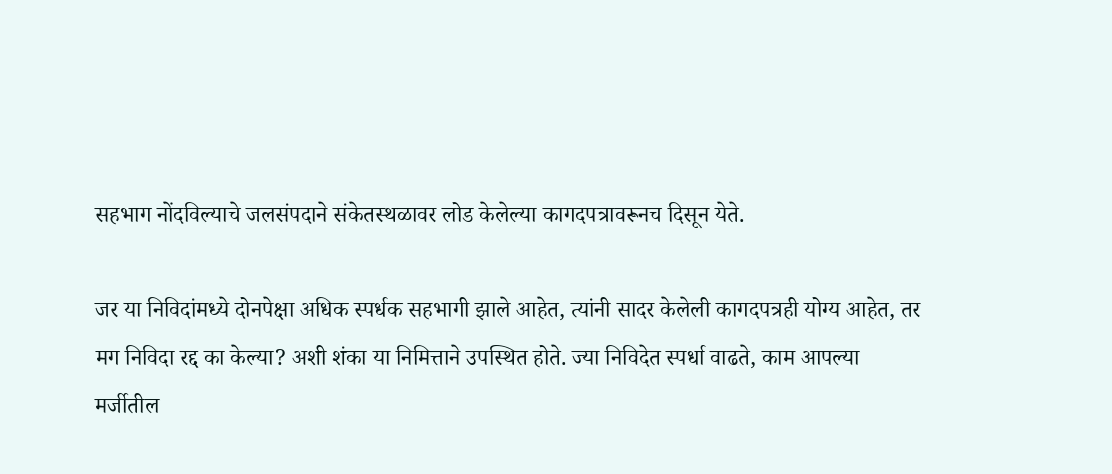सहभाग नोंदविल्याचे जलसंपदाने संकेतस्थळावर लोड केलेल्या कागदपत्रावरूनच दिसून येते.

जर या निविदांमध्ये दोनपेक्षा अधिक स्पर्धक सहभागी झाले आहेत, त्यांनी सादर केलेली कागदपत्रही योग्य आहेत, तर मग निविदा रद्द का केल्या? अशी शंका या निमित्ताने उपस्थित होते. ज्या निविदेत स्पर्धा वाढते, काम आपल्या मर्जीतील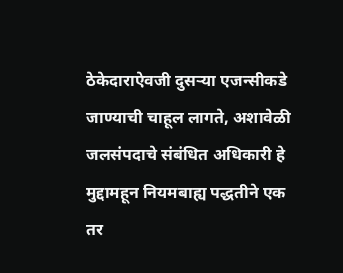ठेकेदाराऐवजी दुसऱ्या एजन्सीकडे जाण्याची चाहूल लागते, अशावेळी जलसंपदाचे संबंधित अधिकारी हे मुद्दामहून नियमबाह्य पद्धतीने एक तर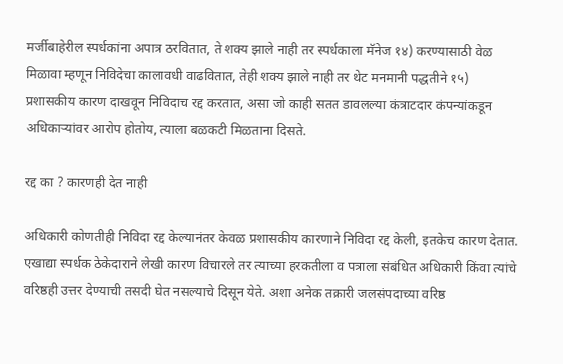मर्जीबाहेरील स्पर्धकांना अपात्र ठरवितात, ते शक्य झाले नाही तर स्पर्धकाला मॅनेज १४) करण्यासाठी वेळ मिळावा म्हणून निविदेचा कालावधी वाढवितात, तेही शक्य झाले नाही तर थेट मनमानी पद्धतीने १५) प्रशासकीय कारण दाखवून निविदाच रद्द करतात, असा जो काही सतत डावलल्या कंत्राटदार कंपन्यांकडून अधिकाऱ्यांवर आरोप होतोय, त्याला बळकटी मिळताना दिसते.

रद्द का ? कारणही देत नाही

अधिकारी कोणतीही निविदा रद्द केल्यानंतर केवळ प्रशासकीय कारणाने निविदा रद्द केली, इतकेच कारण देतात. एखाद्या स्पर्धक ठेकेदाराने लेखी कारण विचारले तर त्याच्या हरकतीला व पत्राला संबंधित अधिकारी किंवा त्यांचे वरिष्ठही उत्तर देण्याची तसदी घेत नसल्याचे दिसून येते. अशा अनेक तक्रारी जलसंपदाच्या वरिष्ठ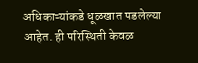अधिकाऱ्यांकडे धूळखात पडलेल्या आहेत. ही परिस्थिती केवळ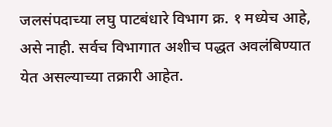जलसंपदाच्या लघु पाटबंधारे विभाग क्र. १ मध्येच आहे, असे नाही. सर्वच विभागात अशीच पद्धत अवलंबिण्यात येत असल्याच्या तक्रारी आहेत.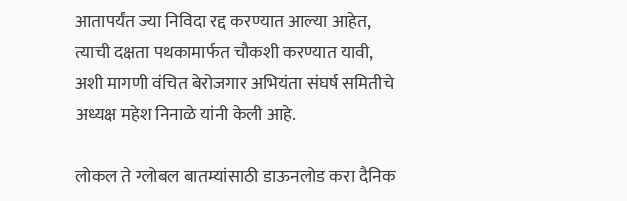आतापर्यंत ज्या निविदा रद्द करण्यात आल्या आहेत, त्याची दक्षता पथकामार्फत चौकशी करण्यात यावी, अशी मागणी वंचित बेरोजगार अभियंता संघर्ष समितीचे अध्यक्ष महेश निनाळे यांनी केली आहे.

लोकल ते ग्लोबल बातम्यांसाठी डाऊनलोड करा दैनिक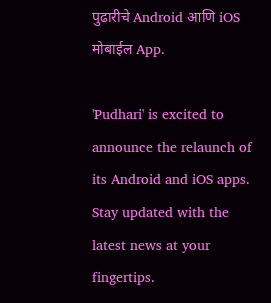पुढारीचे Android आणि iOS मोबाईल App.

'Pudhari' is excited to announce the relaunch of its Android and iOS apps. Stay updated with the latest news at your fingertips.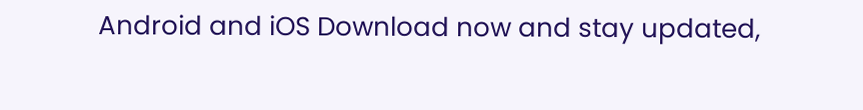Android and iOS Download now and stay updated,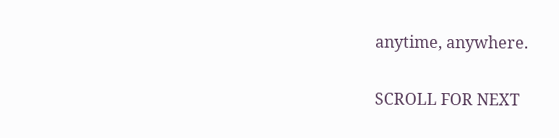anytime, anywhere.

SCROLL FOR NEXT